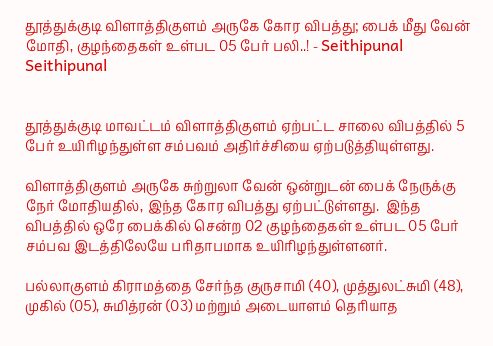தூத்துக்குடி விளாத்திகுளம் அருகே கோர விபத்து; பைக் மீது வேன் மோதி, குழந்தைகள் உள்பட 05 பேர் பலி..! - Seithipunal
Seithipunal


தூத்துக்குடி மாவட்டம் விளாத்திகுளம் ஏற்பட்ட சாலை விபத்தில் 5 பேர் உயிரிழந்துள்ள சம்பவம் அதிர்ச்சியை ஏற்படுத்தியுள்ளது.

விளாத்திகுளம் அருகே சுற்றுலா வேன் ஒன்றுடன் பைக் நேருக்கு நேர் மோதியதில், இந்த கோர விபத்து ஏற்பட்டுள்ளது.  இந்த விபத்தில் ஒரே பைக்கில் சென்ற 02 குழந்தைகள் உள்பட 05 பேர் சம்பவ இடத்திலேயே பரிதாபமாக உயிரிழந்துள்ளனர்.

பல்லாகுளம் கிராமத்தை சேர்ந்த குருசாமி (40), முத்துலட்சுமி (48), முகில் (05), சுமித்ரன் (03) மற்றும் அடையாளம் தெரியாத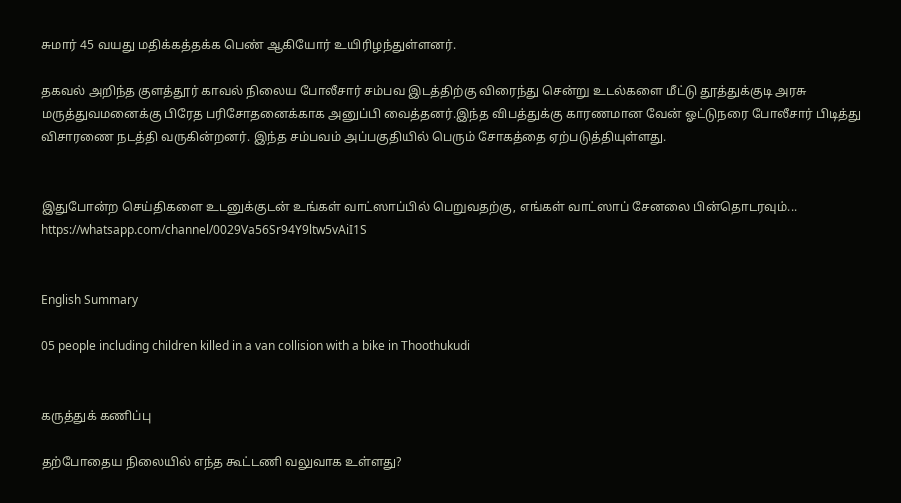சுமார் 45 வயது மதிக்கத்தக்க பெண் ஆகியோர் உயிரிழந்துள்ளனர்.

தகவல் அறிந்த குளத்தூர் காவல் நிலைய போலீசார் சம்பவ இடத்திற்கு விரைந்து சென்று உடல்களை மீட்டு தூத்துக்குடி அரசு மருத்துவமனைக்கு பிரேத பரிசோதனைக்காக அனுப்பி வைத்தனர்.இந்த விபத்துக்கு காரணமான வேன் ஓட்டுநரை போலீசார் பிடித்து விசாரணை நடத்தி வருகின்றனர். இந்த சம்பவம் அப்பகுதியில் பெரும் சோகத்தை ஏற்படுத்தியுள்ளது.


இதுபோன்ற செய்திகளை உடனுக்குடன் உங்கள் வாட்ஸாப்பில் பெறுவதற்கு, எங்கள் வாட்ஸாப் சேனலை பின்தொடரவும்... https://whatsapp.com/channel/0029Va56Sr94Y9ltw5vAiI1S


English Summary

05 people including children killed in a van collision with a bike in Thoothukudi


கருத்துக் கணிப்பு

தற்போதைய நிலையில் எந்த கூட்டணி வலுவாக உள்ளது?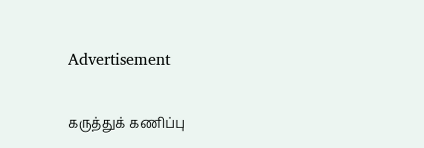Advertisement

கருத்துக் கணிப்பு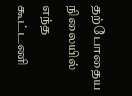தற்போதைய நிலையில் எந்த கூட்டணி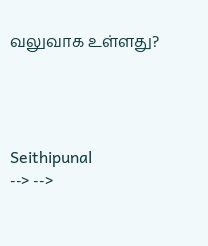வலுவாக உள்ளது?




Seithipunal
--> -->